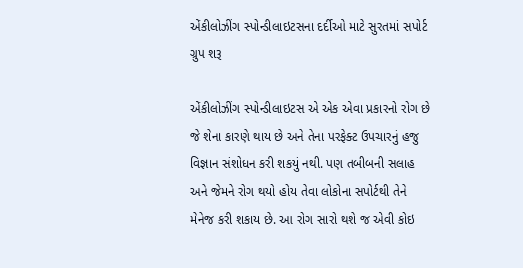એંકીલોઝીંગ સ્પોન્ડીલાઇટસના દર્દીઓ માટે સુરતમાં સપોર્ટ ગ્રુપ શરૂ

એંકીલોઝીંગ સ્પોન્ડીલાઇટસ એ એક એવા પ્રકારનો રોગ છે જે શેના કારણે થાય છે અને તેના પરફેક્ટ ઉપચારનું હજુ વિજ્ઞાન સંશોધન કરી શકયું નથી. પણ તબીબની સલાહ અને જેમને રોગ થયો હોય તેવા લોકોના સપોર્ટથી તેને મેનેજ કરી શકાય છે. આ રોગ સારો થશે જ એવી કોઇ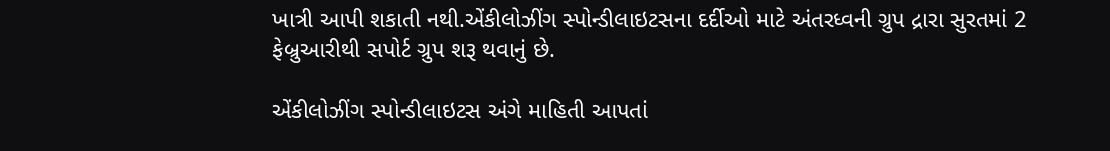ખાત્રી આપી શકાતી નથી.એંકીલોઝીંગ સ્પોન્ડીલાઇટસના દર્દીઓ માટે અંતરધ્વની ગ્રુપ દ્રારા સુરતમાં 2 ફેબ્રુઆરીથી સપોર્ટ ગ્રુપ શરૂ થવાનું છે.

એંકીલોઝીંગ સ્પોન્ડીલાઇટસ અંગે માહિતી આપતાં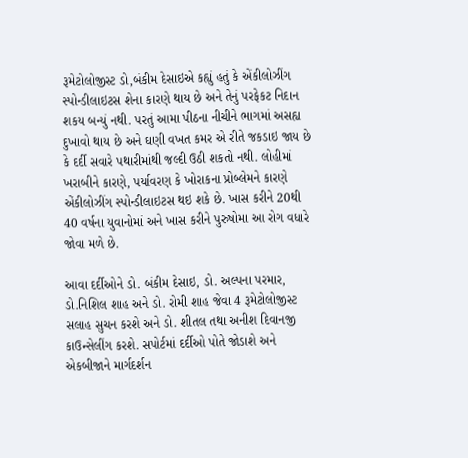રૂમેટોલોજીસ્ટ ડો,બંકીમ દેસાઇએ કહ્યું હતું કે એંકીલોઝીંગ સ્પોન્ડીલાઇટસ શેના કારણે થાય છે અને તેનું પરફેકટ નિદાન શકય બન્યું નથી. પરતું આમા પીઠના નીચીને ભાગમાં અસહ્ય દુખાવો થાય છે અને ઘણી વખત કમર એ રીતે જકડાઇ જાય છે કે દર્દી સવારે પથારીમાંથી જલ્દી ઉઠી શકતો નથી. લોહીમાં ખરાબીને કારણે, પર્યાવરણ કે ખોરાકના પ્રોબ્લેમને કારણે એંકીલોઝીંગ સ્પોન્ડીલાઇટસ થઇ શકે છે. ખાસ કરીને 20થી 40 વર્ષના યુવાનોમાં અને ખાસ કરીને પુરુષોમા આ રોગ વધારે જોવા મળે છે.

આવા દર્દીઓને ડો. બંકીમ દેસાઇ, ડો. અલ્પના પરમાર, ડો.નિશિલ શાહ અને ડો. રોમી શાહ જેવા 4 રૂમેટોલોજીસ્ટ સલાહ સુચન કરશે અને ડો. શીતલ તથા અનીશ દિવાનજી કાઉન્સેલીંગ કરશે. સપોર્ટમાં દર્દીઓ પોતે જોડાશે અને એકબીજાને માર્ગદર્શન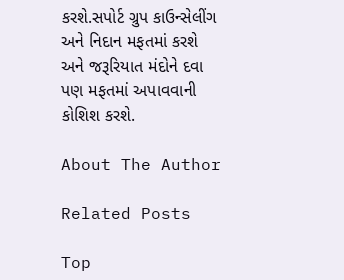કરશે.સપોર્ટ ગ્રુપ કાઉન્સેલીંગ અને નિદાન મફતમાં કરશે અને જરૂરિયાત મંદોને દવા પણ મફતમાં અપાવવાની કોશિશ કરશે.

About The Author

Related Posts

Top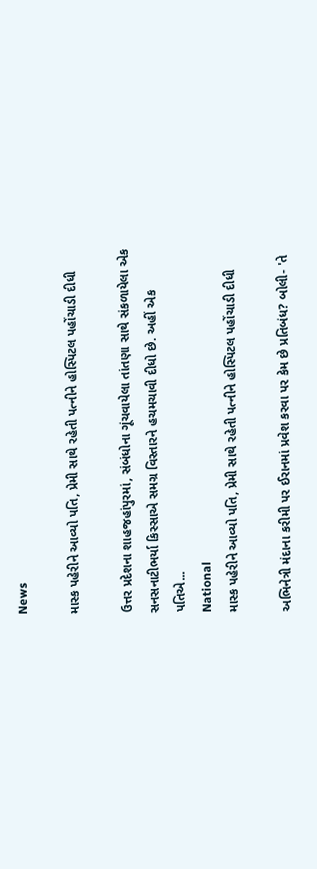News

માસ્ક પહેરીને આવ્યો પતિ, પ્રેમી સાથે રહેતી પત્નીને હોસ્પિટલ પહોંચાડી દીધી

ઉત્તર પ્રદેશના શાહજહાંપુરમાં, સંબંધોના ગૂંચવાયેલા તાંતણા સાથે સંકળાયેલા એક સનસનાટીભર્યા કિસ્સાએ સમગ્ર વિસ્તારને હચમચાવી દીધો છે. અહીં એક પતિએ...
National
માસ્ક પહેરીને આવ્યો પતિ, પ્રેમી સાથે રહેતી પત્નીને હોસ્પિટલ પહોંચાડી દીધી

અભિનેત્રી મંદાના કરીમી પર ઈરાનમાં પ્રવેશ કરવા પર કેમ છે પ્રતિબંધ? બોલી- 'તે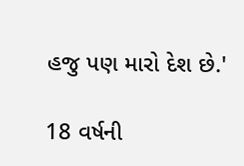હજુ પણ મારો દેશ છે.'

18 વર્ષની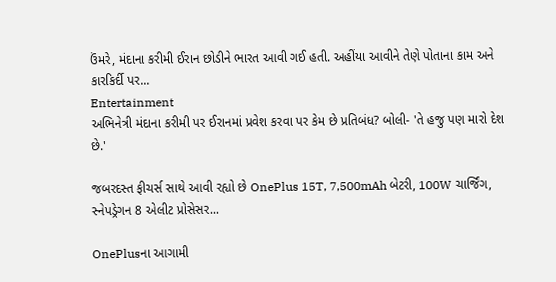ઉંમરે, મંદાના કરીમી ઈરાન છોડીને ભારત આવી ગઈ હતી. અહીંયા આવીને તેણે પોતાના કામ અને કારકિર્દી પર...
Entertainment
અભિનેત્રી મંદાના કરીમી પર ઈરાનમાં પ્રવેશ કરવા પર કેમ છે પ્રતિબંધ? બોલી- 'તે હજુ પણ મારો દેશ છે.'

જબરદસ્ત ફીચર્સ સાથે આવી રહ્યો છે OnePlus 15T, 7,500mAh બેટરી, 100W ચાર્જિંગ, સ્નેપડ્રેગન 8 એલીટ પ્રોસેસર...

OnePlusના આગામી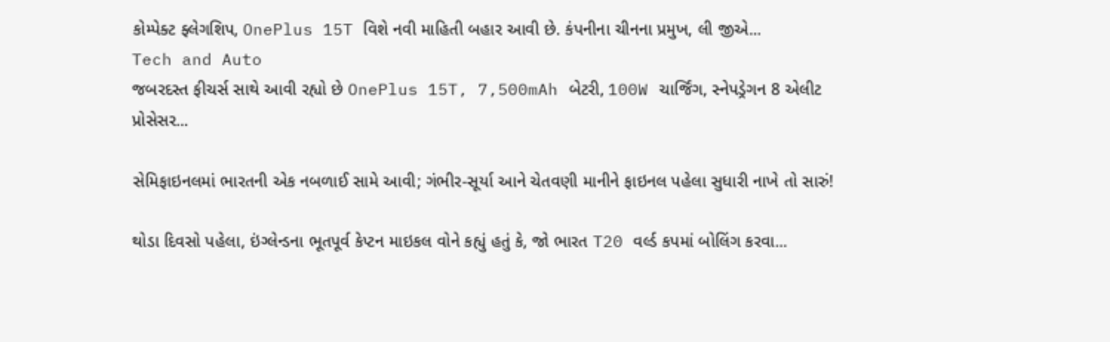કોમ્પેક્ટ ફ્લેગશિપ, OnePlus 15T વિશે નવી માહિતી બહાર આવી છે. કંપનીના ચીનના પ્રમુખ, લી જીએ...
Tech and Auto
જબરદસ્ત ફીચર્સ સાથે આવી રહ્યો છે OnePlus 15T, 7,500mAh બેટરી, 100W ચાર્જિંગ, સ્નેપડ્રેગન 8 એલીટ પ્રોસેસર...

સેમિફાઇનલમાં ભારતની એક નબળાઈ સામે આવી; ગંભીર-સૂર્યા આને ચેતવણી માનીને ફાઇનલ પહેલા સુધારી નાખે તો સારું!

થોડા દિવસો પહેલા, ઇંગ્લેન્ડના ભૂતપૂર્વ કેપ્ટન માઇકલ વોને કહ્યું હતું કે, જો ભારત T20 વર્લ્ડ કપમાં બોલિંગ કરવા...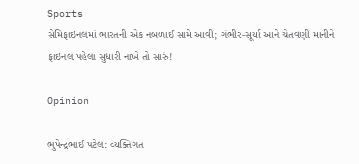Sports
સેમિફાઇનલમાં ભારતની એક નબળાઈ સામે આવી; ગંભીર-સૂર્યા આને ચેતવણી માનીને ફાઇનલ પહેલા સુધારી નાખે તો સારું!

Opinion

ભુપેન્દ્રભાઈ પટેલ: વ્યક્તિગત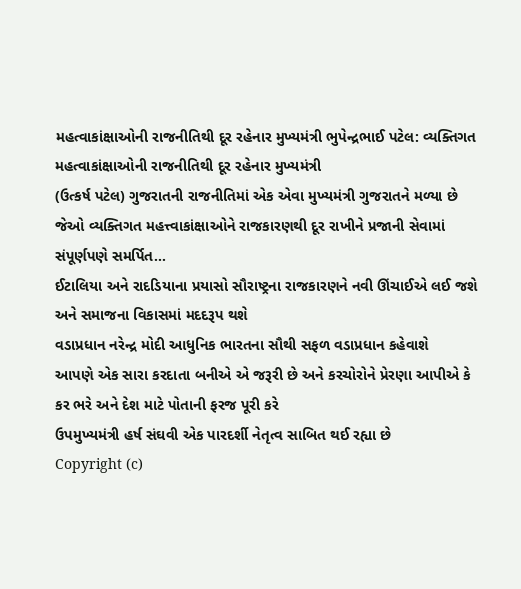મહત્વાકાંક્ષાઓની રાજનીતિથી દૂર રહેનાર મુખ્યમંત્રી ભુપેન્દ્રભાઈ પટેલ: વ્યક્તિગત મહત્વાકાંક્ષાઓની રાજનીતિથી દૂર રહેનાર મુખ્યમંત્રી
(ઉત્કર્ષ પટેલ) ગુજરાતની રાજનીતિમાં એક એવા મુખ્યમંત્રી ગુજરાતને મળ્યા છે જેઓ વ્યક્તિગત મહત્ત્વાકાંક્ષાઓને રાજકારણથી દૂર રાખીને પ્રજાની સેવામાં સંપૂર્ણપણે સમર્પિત...
ઈટાલિયા અને રાદડિયાના પ્રયાસો સૌરાષ્ટ્રના રાજકારણને નવી ઊંચાઈએ લઈ જશે અને સમાજના વિકાસમાં મદદરૂપ થશે
વડાપ્રધાન નરેન્દ્ર મોદી આધુનિક ભારતના સૌથી સફળ વડાપ્રધાન કહેવાશે
આપણે એક સારા કરદાતા બનીએ એ જરૂરી છે અને કરચોરોને પ્રેરણા આપીએ કે કર ભરે અને દેશ માટે પોતાની ફરજ પૂરી કરે
ઉપમુખ્યમંત્રી હર્ષ સંઘવી એક પારદર્શી નેતૃત્વ સાબિત થઈ રહ્યા છે
Copyright (c)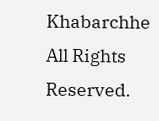Khabarchhe All Rights Reserved.